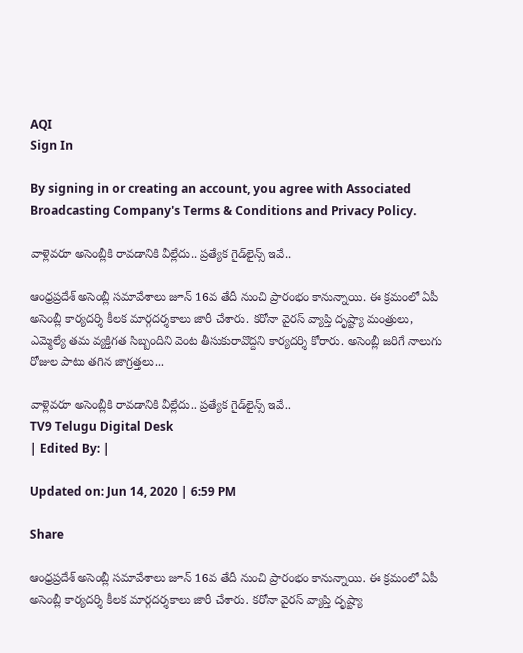AQI
Sign In

By signing in or creating an account, you agree with Associated Broadcasting Company's Terms & Conditions and Privacy Policy.

వాళ్లెవరూ అసెంబ్లీకి రావడానికి వీల్లేదు.. ప్రత్యేక గైడ్‌లైన్స్ ఇవే..

ఆంధ్రప్రదేశ్ అసెంబ్లీ సమావేశాలు జూన్ 16వ తేదీ నుంచి ప్రారంభం కానున్నాయి. ఈ క్రమంలో ఏపీ అసెంబ్లీ కార్యదర్శి కీలక మార్గదర్శకాలు జారీ చేశారు. కరోనా వైరస్ వ్యాప్తి దృష్ట్యా మంత్రులు, ఎమ్మెల్యే తమ వ్యక్తిగత సిబ్బందిని వెంట తీసుకురావొద్దని కార్యదర్శి కోరారు. అసెంబ్లీ జరిగే నాలుగు రోజుల పాటు తగిన జాగ్రత్తలు...

వాళ్లెవరూ అసెంబ్లీకి రావడానికి వీల్లేదు.. ప్రత్యేక గైడ్‌లైన్స్ ఇవే..
TV9 Telugu Digital Desk
| Edited By: |

Updated on: Jun 14, 2020 | 6:59 PM

Share

ఆంధ్రప్రదేశ్ అసెంబ్లీ సమావేశాలు జూన్ 16వ తేదీ నుంచి ప్రారంభం కానున్నాయి. ఈ క్రమంలో ఏపీ అసెంబ్లీ కార్యదర్శి కీలక మార్గదర్శకాలు జారీ చేశారు. కరోనా వైరస్ వ్యాప్తి దృష్ట్యా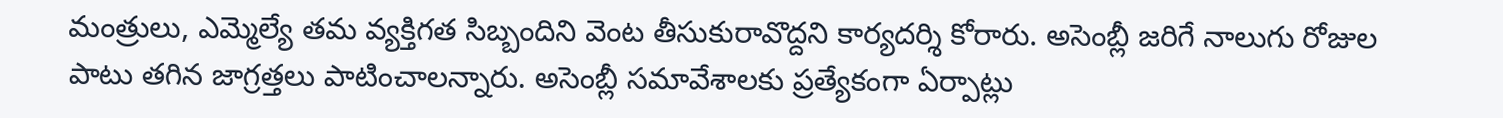మంత్రులు, ఎమ్మెల్యే తమ వ్యక్తిగత సిబ్బందిని వెంట తీసుకురావొద్దని కార్యదర్శి కోరారు. అసెంబ్లీ జరిగే నాలుగు రోజుల పాటు తగిన జాగ్రత్తలు పాటించాలన్నారు. అసెంబ్లీ సమావేశాలకు ప్రత్యేకంగా ఏర్పాట్లు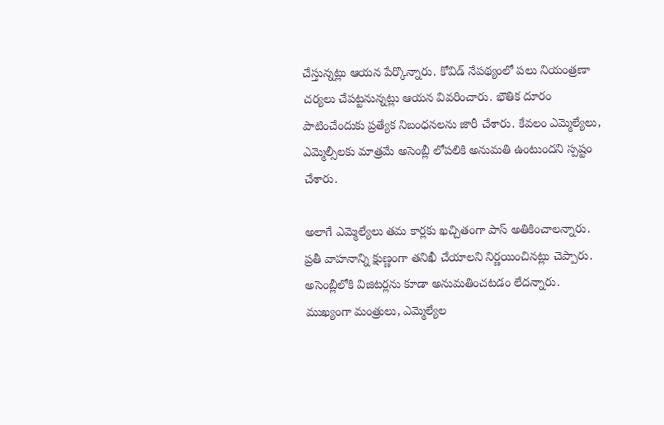చేస్తున్నట్లు ఆయన పేర్కొన్నారు. కోవిడ్ నేపథ్యంలో పలు నియంత్రణా చర్యలు చేపట్టనున్నట్లు ఆయన వివరించారు. భౌతిక దూరం పాటించేందుకు ప్రత్యేక నిబంధనలను జారీ చేశారు. కేవలం ఎమ్మెల్యేలు, ఎమ్మెల్సీలకు మాత్రమే అసెంబ్లీ లోపలికి అనుమతి ఉంటుందని స్పష్టం చేశారు.

అలాగే ఎమ్మెల్యేలు తమ కార్లకు ఖచ్చితంగా పాస్ అతికించాలన్నారు. ప్రతీ వాహనాన్ని క్షుణ్ణంగా తనిఖీ చేయాలని నిర్ణయించినట్లు చెప్పారు. అసెంబ్లీలోకి విజిటర్లను కూడా అనుమతించటడం లేదన్నారు. ముఖ్యంగా మంత్రులు, ఎమ్మెల్యేల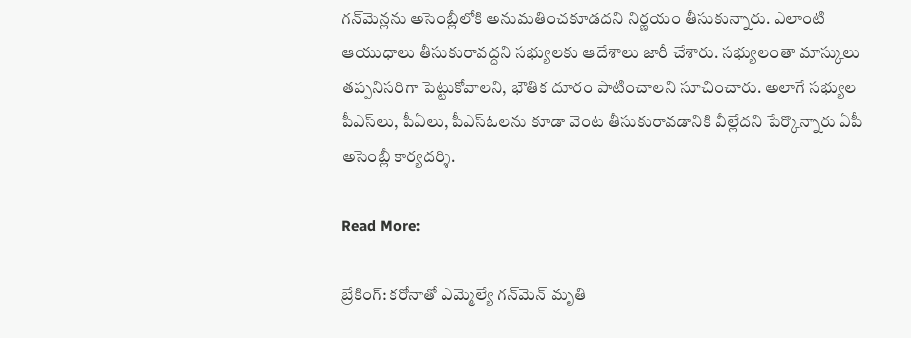గన్‌మెన్లను అసెంబ్లీలోకి అనుమతించకూడదని నిర్ణయం తీసుకున్నారు. ఎలాంటి ఆయుధాలు తీసుకురావద్దని సభ్యులకు ఆదేశాలు జారీ చేశారు. సభ్యులంతా మాస్కులు తప్పనిసరిగా పెట్టుకోవాలని, భౌతిక దూరం పాటించాలని సూచించారు. అలాగే సభ్యుల పీఎస్‌లు, పీఏలు, పీఎస్‌ఓలను కూడా వెంట తీసుకురావడానికి వీల్లేదని పేర్కొన్నారు ఏపీ అసెంబ్లీ కార్యదర్శి.

Read More:

బ్రేకింగ్: కరోనాతో ఎమ్మెల్యే గన్‌మెన్‌ మృతి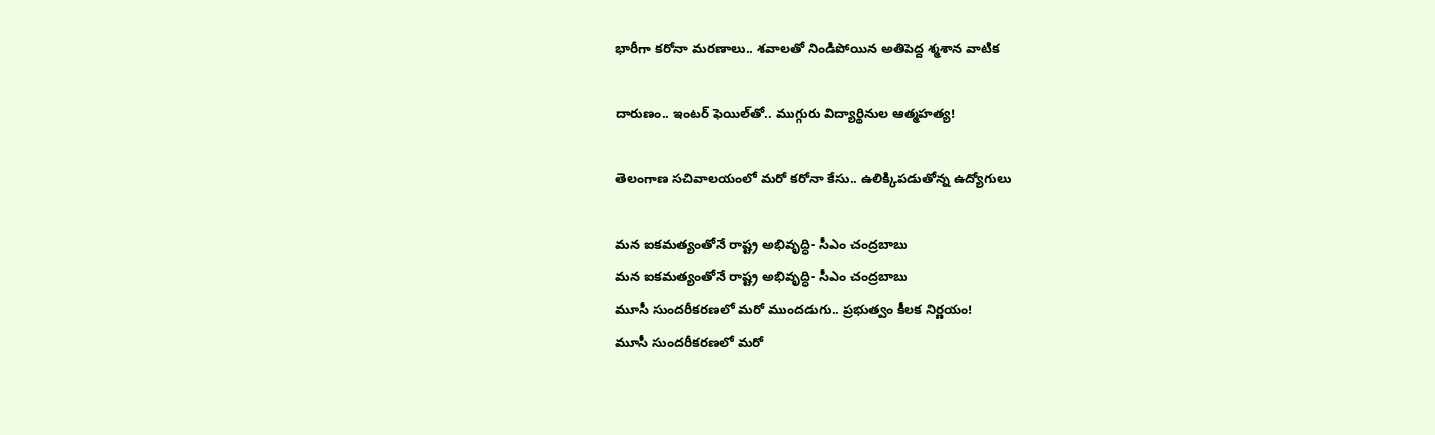భారీగా కరోనా మరణాలు.. శవాలతో నిండిపోయిన అతిపెద్ద శ్మశాన వాటిక

దారుణం.. ఇంటర్ ఫెయిల్‌తో.. ముగ్గురు విద్యార్థినుల ఆత్మహత్య!

తెలంగాణ సచివాలయంలో మరో కరోనా కేసు.. ఉలిక్కిపడుతోన్న ఉద్యోగులు

మన ఐకమత్యంతోనే రాష్ట్ర అభివృద్ధి- సీఎం చంద్రబాబు
మన ఐకమత్యంతోనే రాష్ట్ర అభివృద్ధి- సీఎం చంద్రబాబు
మూసీ సుందరీకరణలో మరో ముందడుగు.. ప్రభుత్వం కీలక నిర్ణయం!
మూసీ సుందరీకరణలో మరో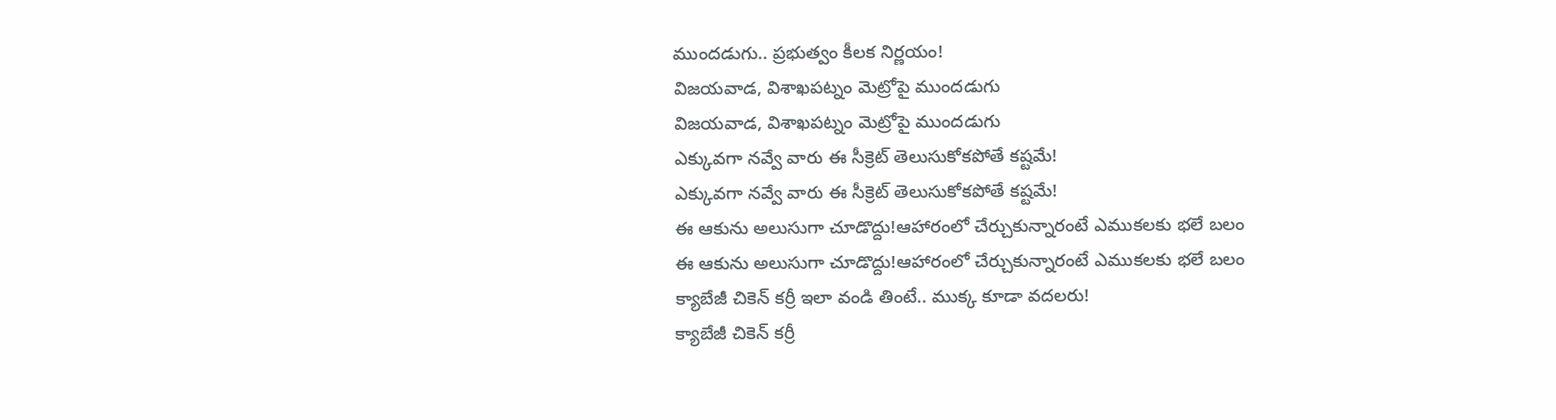ముందడుగు.. ప్రభుత్వం కీలక నిర్ణయం!
విజయవాడ, విశాఖపట్నం మెట్రోపై ముందడుగు
విజయవాడ, విశాఖపట్నం మెట్రోపై ముందడుగు
ఎక్కువగా నవ్వే వారు ఈ సీక్రెట్ తెలుసుకోకపోతే కష్టమే!
ఎక్కువగా నవ్వే వారు ఈ సీక్రెట్ తెలుసుకోకపోతే కష్టమే!
ఈ ఆకును అలుసుగా చూడొద్దు!ఆహారంలో చేర్చుకున్నారంటే ఎముకలకు భలే బలం
ఈ ఆకును అలుసుగా చూడొద్దు!ఆహారంలో చేర్చుకున్నారంటే ఎముకలకు భలే బలం
క్యాబేజీ చికెన్ కర్రీ ఇలా వండి తింటే.. ముక్క కూడా వదలరు!
క్యాబేజీ చికెన్ కర్రీ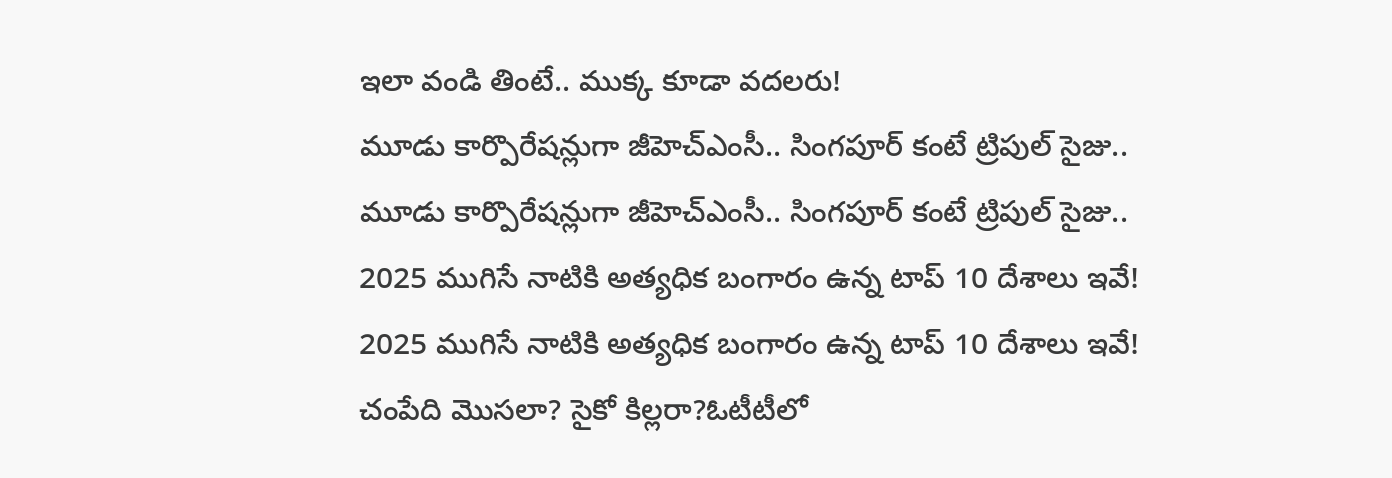ఇలా వండి తింటే.. ముక్క కూడా వదలరు!
మూడు కార్పొరేషన్లుగా జీహెచ్‌ఎంసీ.. సింగపూర్ కంటే ట్రిపుల్ సైజు..
మూడు కార్పొరేషన్లుగా జీహెచ్‌ఎంసీ.. సింగపూర్ కంటే ట్రిపుల్ సైజు..
2025 ముగిసే నాటికి అత్యధిక బంగారం ఉన్న టాప్‌ 10 దేశాలు ఇవే!
2025 ముగిసే నాటికి అత్యధిక బంగారం ఉన్న టాప్‌ 10 దేశాలు ఇవే!
చంపేది మొసలా? సైకో కిల్లరా?ఓటీటీలో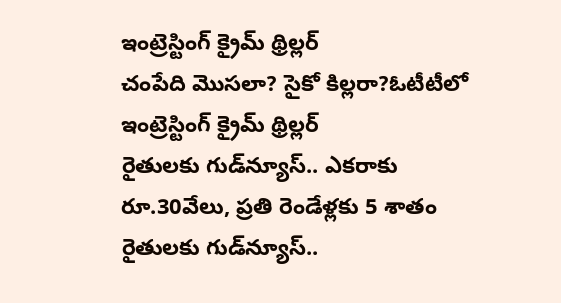ఇంట్రెస్టింగ్ క్రైమ్ థ్రిల్లర్
చంపేది మొసలా? సైకో కిల్లరా?ఓటీటీలో ఇంట్రెస్టింగ్ క్రైమ్ థ్రిల్లర్
రైతులకు గుడ్‌న్యూస్.. ఎకరాకు రూ.30వేలు, ప్రతి రెండేళ్లకు 5 శాతం
రైతులకు గుడ్‌న్యూస్..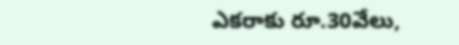ఎకరాకు రూ.30వేలు,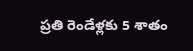ప్రతి రెండేళ్లకు 5 శాతం